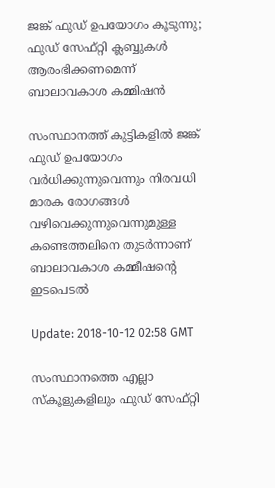ജങ്ക് ഫുഡ് ഉപയോഗം കൂടുന്നു; ഫുഡ് സേഫ്റ്റി ക്ലബ്ബുകള്‍ ആരംഭിക്കണമെന്ന് ബാലാവകാശ കമ്മിഷന്‍

സംസ്ഥാനത്ത് കുട്ടികളില്‍ ജങ്ക് ഫുഡ് ഉപയോഗം വര്‍ധിക്കുന്നുവെന്നും നിരവധി മാരക രോഗങ്ങള്‍ വഴിവെക്കുന്നുവെന്നുമുള്ള കണ്ടെത്തലിനെ തുടര്‍ന്നാണ് ബാലാവകാശ കമ്മീഷന്റെ ഇടപെടല്‍

Update: 2018-10-12 02:58 GMT

സംസ്ഥാനത്തെ എല്ലാ സ്‌കൂളുകളിലും ഫുഡ് സേഫ്റ്റി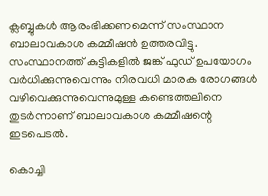ക്ലബ്ബുകള്‍ ആരംഭിക്കണമെന്ന് സംസ്ഥാന ബാലാവകാശ കമ്മീഷന്‍ ഉത്തരവിട്ടു. സംസ്ഥാനത്ത് കുട്ടികളില്‍ ജങ്ക് ഫുഡ് ഉപയോഗം വര്‍ധിക്കുന്നുവെന്നും നിരവധി മാരക രോഗങ്ങള്‍ വഴിവെക്കുന്നുവെന്നുമുള്ള കണ്ടെത്തലിനെ തുടര്‍ന്നാണ് ബാലാവകാശ കമ്മീഷന്റെ ഇടപെടല്‍.

കൊച്ചി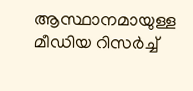ആസ്ഥാനമായുള്ള മീഡിയ റിസര്‍ച്ച്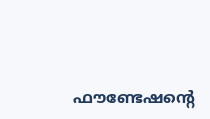ഫൗണ്ടേഷന്റെ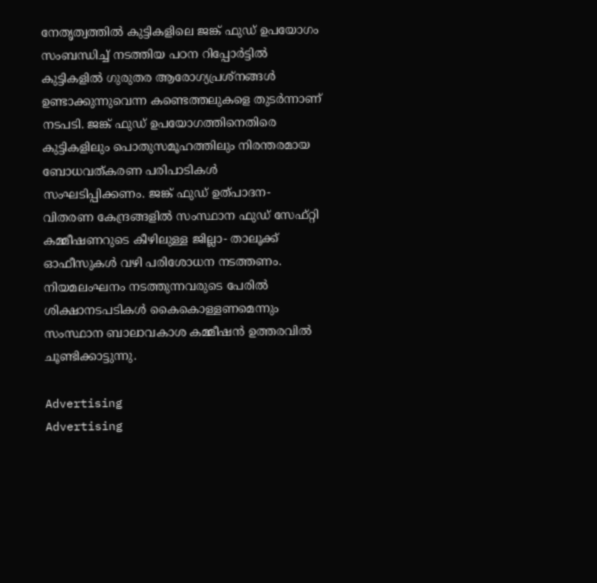നേതൃത്വത്തില്‍ കുട്ടികളിലെ ജങ്ക് ഫുഡ് ഉപയോഗം സംബന്ധിച്ച് നടത്തിയ പഠന റിപ്പോര്‍ട്ടില്‍ കുട്ടികളില്‍ ഗുരുതര ആരോഗ്യപ്രശ്‌നങ്ങള്‍ ഉണ്ടാക്കുന്നുവെന്ന കണ്ടെത്തലുകളെ തുടര്‍ന്നാണ് നടപടി. ജങ്ക് ഫുഡ് ഉപയോഗത്തിനെതിരെ കുട്ടികളിലും പൊതുസമൂഹത്തിലും നിരന്തരമായ ബോധവത്കരണ പരിപാടികള്‍ സംഘടിപ്പിക്കണം. ജങ്ക് ഫുഡ് ഉത്പാദന- വിതരണ കേന്ദ്രങ്ങളില്‍ സംസ്ഥാന ഫുഡ് സേഫ്റ്റി കമ്മീഷണറുടെ കീഴിലുള്ള ജില്ലാ- താലൂക്ക് ഓഫീസുകള്‍ വഴി പരിശോധന നടത്തണം. നിയമലംഘനം നടത്തുന്നവരുടെ പേരില്‍ ശിക്ഷാനടപടികള്‍ കൈകൊള്ളണമെന്നും സംസ്ഥാന ബാലാവകാശ കമ്മീഷന്‍ ഉത്തരവില്‍ ചൂണ്ടിക്കാട്ടുന്നു.

Advertising
Advertising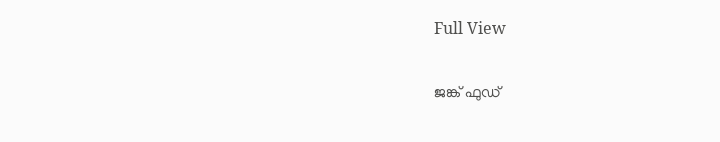Full View

ജങ്ക് ഫുഡ്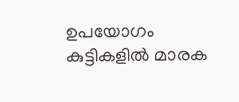ഉപയോഗം കുട്ടികളില്‍ മാരക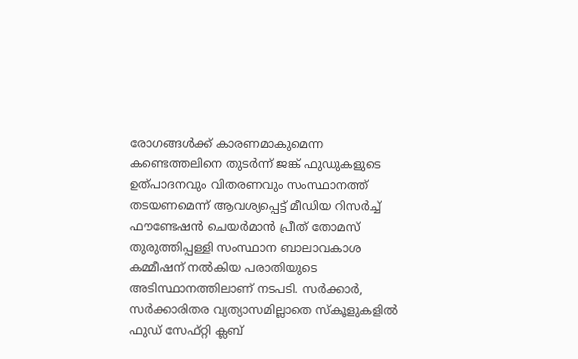രോഗങ്ങള്‍ക്ക് കാരണമാകുമെന്ന കണ്ടെത്തലിനെ തുടര്‍ന്ന് ജങ്ക് ഫുഡുകളുടെ ഉത്പാദനവും വിതരണവും സംസ്ഥാനത്ത് തടയണമെന്ന് ആവശ്യപ്പെട്ട് മീഡിയ റിസര്‍ച്ച് ഫൗണ്ടേഷന്‍ ചെയര്‍മാന്‍ പ്രീത് തോമസ് തുരുത്തിപ്പള്ളി സംസ്ഥാന ബാലാവകാശ കമ്മീഷന് നല്‍കിയ പരാതിയുടെ അടിസ്ഥാനത്തിലാണ് നടപടി. സര്‍ക്കാര്‍, സര്‍ക്കാരിതര വ്യത്യാസമില്ലാതെ സ്കൂളുകളില്‍ ഫുഡ് സേഫ്റ്റി ക്ലബ്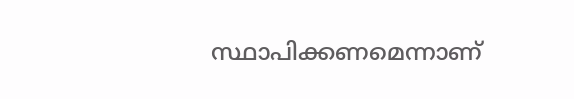സ്ഥാപിക്കണമെന്നാണ്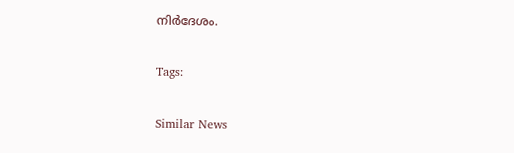നിര്‍ദേശം.

Tags:

Similar News